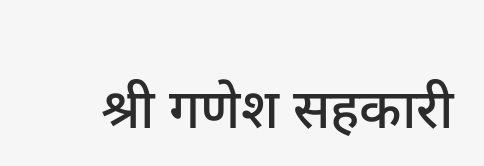श्री गणेश सहकारी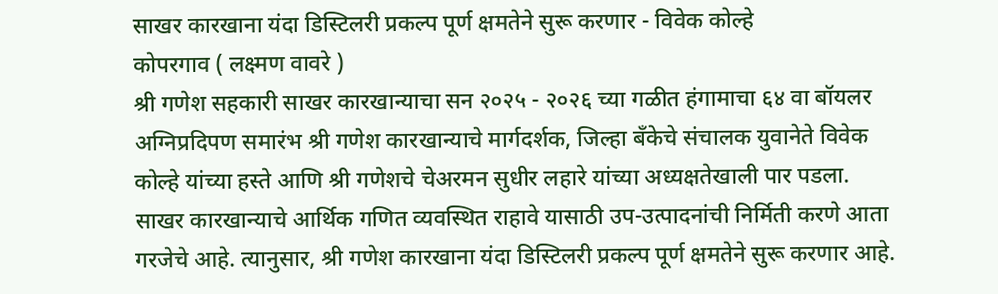साखर कारखाना यंदा डिस्टिलरी प्रकल्प पूर्ण क्षमतेने सुरू करणार - विवेक कोल्हे
कोपरगाव ( लक्ष्मण वावरे )
श्री गणेश सहकारी साखर कारखान्याचा सन २०२५ - २०२६ च्या गळीत हंगामाचा ६४ वा बॉयलर अग्निप्रदिपण समारंभ श्री गणेश कारखान्याचे मार्गदर्शक, जिल्हा बँकेचे संचालक युवानेते विवेक कोल्हे यांच्या हस्ते आणि श्री गणेशचे चेअरमन सुधीर लहारे यांच्या अध्यक्षतेखाली पार पडला.
साखर कारखान्याचे आर्थिक गणित व्यवस्थित राहावे यासाठी उप-उत्पादनांची निर्मिती करणे आता गरजेचे आहे. त्यानुसार, श्री गणेश कारखाना यंदा डिस्टिलरी प्रकल्प पूर्ण क्षमतेने सुरू करणार आहे.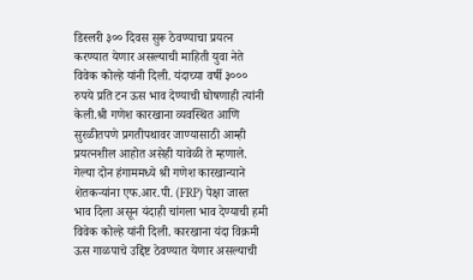डिस्लरी ३०० दिवस सुरू ठेवण्याचा प्रयत्न करण्यात येणार असल्याची माहिती युवा नेते विवेक कोल्हे यांनी दिली. यंदाच्या वर्षी ३००० रुपये प्रति टन ऊस भाव देण्याची घोषणाही त्यांनी केली.श्री गणेश कारखाना व्यवस्थित आणि सुरळीतपणे प्रगतीपथावर जाण्यासाठी आम्ही प्रयत्नशील आहोत असेही यावेळी ते म्हणाले.
गेल्या दोन हंगाममध्ये श्री गणेश कारखान्याने शेतकऱ्यांना एफ.आर.पी. (FRP) पेक्षा जास्त भाव दिला असून यंदाही चांगला भाव देण्याची हमी विवेक कोल्हे यांनी दिली. कारखाना यंदा विक्रमी ऊस गाळपाचे उद्दिष्ट ठेवण्यात येणार असल्याची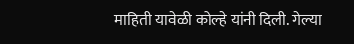माहिती यावेळी कोल्हे यांनी दिली. गेल्या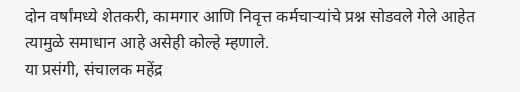दोन वर्षांमध्ये शेतकरी, कामगार आणि निवृत्त कर्मचाऱ्यांचे प्रश्न सोडवले गेले आहेत त्यामुळे समाधान आहे असेही कोल्हे म्हणाले.
या प्रसंगी, संचालक महेंद्र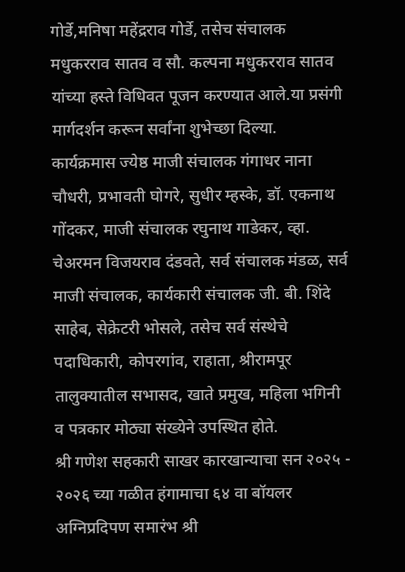गोर्डे,मनिषा महेंद्रराव गोर्डे, तसेच संचालक मधुकरराव सातव व सौ. कल्पना मधुकरराव सातव यांच्या हस्ते विधिवत पूजन करण्यात आले.या प्रसंगी मार्गदर्शन करून सर्वांना शुभेच्छा दिल्या.
कार्यक्रमास ज्येष्ठ माजी संचालक गंगाधर नाना चौधरी, प्रभावती घोगरे, सुधीर म्हस्के, डॉ. एकनाथ गोंदकर, माजी संचालक रघुनाथ गाडेकर, व्हा. चेअरमन विजयराव दंडवते, सर्व संचालक मंडळ, सर्व माजी संचालक, कार्यकारी संचालक जी. बी. शिंदे साहेब, सेक्रेटरी भोसले, तसेच सर्व संस्थेचे पदाधिकारी, कोपरगांव, राहाता, श्रीरामपूर तालुक्यातील सभासद, खाते प्रमुख, महिला भगिनी व पत्रकार मोठ्या संख्येने उपस्थित होते.
श्री गणेश सहकारी साखर कारखान्याचा सन २०२५ - २०२६ च्या गळीत हंगामाचा ६४ वा बॉयलर अग्निप्रदिपण समारंभ श्री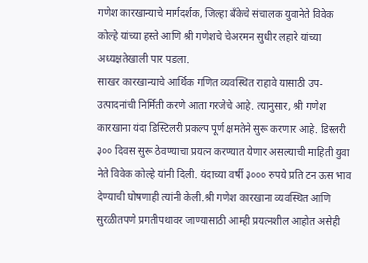गणेश कारखान्याचे मार्गदर्शक, जिल्हा बँकेचे संचालक युवानेते विवेक कोल्हे यांच्या हस्ते आणि श्री गणेशचे चेअरमन सुधीर लहारे यांच्या अध्यक्षतेखाली पार पडला.
साखर कारखान्याचे आर्थिक गणित व्यवस्थित राहावे यासाठी उप-उत्पादनांची निर्मिती करणे आता गरजेचे आहे. त्यानुसार, श्री गणेश कारखाना यंदा डिस्टिलरी प्रकल्प पूर्ण क्षमतेने सुरू करणार आहे. डिस्लरी ३०० दिवस सुरू ठेवण्याचा प्रयत्न करण्यात येणार असल्याची माहिती युवा नेते विवेक कोल्हे यांनी दिली. यंदाच्या वर्षी ३००० रुपये प्रति टन ऊस भाव देण्याची घोषणाही त्यांनी केली.श्री गणेश कारखाना व्यवस्थित आणि सुरळीतपणे प्रगतीपथावर जाण्यासाठी आम्ही प्रयत्नशील आहोत असेही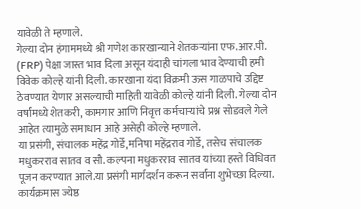यावेळी ते म्हणाले.
गेल्या दोन हंगाममध्ये श्री गणेश कारखान्याने शेतकऱ्यांना एफ.आर.पी. (FRP) पेक्षा जास्त भाव दिला असून यंदाही चांगला भाव देण्याची हमी विवेक कोल्हे यांनी दिली. कारखाना यंदा विक्रमी ऊस गाळपाचे उद्दिष्ट ठेवण्यात येणार असल्याची माहिती यावेळी कोल्हे यांनी दिली. गेल्या दोन वर्षांमध्ये शेतकरी, कामगार आणि निवृत्त कर्मचाऱ्यांचे प्रश्न सोडवले गेले आहेत त्यामुळे समाधान आहे असेही कोल्हे म्हणाले.
या प्रसंगी, संचालक महेंद्र गोर्डे,मनिषा महेंद्रराव गोर्डे, तसेच संचालक मधुकरराव सातव व सौ. कल्पना मधुकरराव सातव यांच्या हस्ते विधिवत पूजन करण्यात आले.या प्रसंगी मार्गदर्शन करून सर्वांना शुभेच्छा दिल्या.
कार्यक्रमास ज्येष्ठ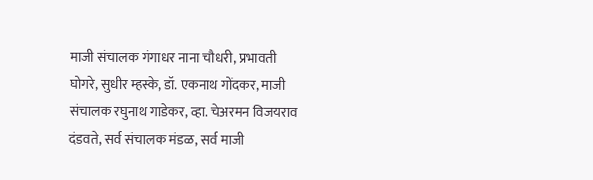माजी संचालक गंगाधर नाना चौधरी, प्रभावती घोगरे, सुधीर म्हस्के, डॉ. एकनाथ गोंदकर, माजी संचालक रघुनाथ गाडेकर, व्हा. चेअरमन विजयराव दंडवते, सर्व संचालक मंडळ, सर्व माजी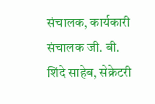संचालक, कार्यकारी संचालक जी. बी. शिंदे साहेब, सेक्रेटरी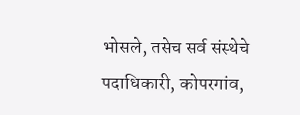भोसले, तसेच सर्व संस्थेचे पदाधिकारी, कोपरगांव,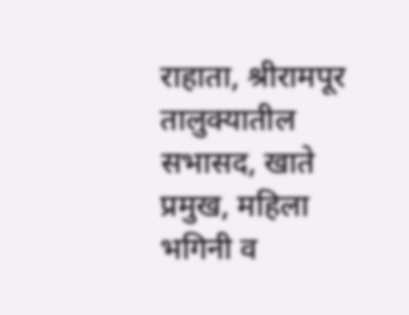राहाता, श्रीरामपूर तालुक्यातील सभासद, खाते प्रमुख, महिला भगिनी व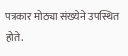पत्रकार मोठ्या संख्येने उपस्थित होते.